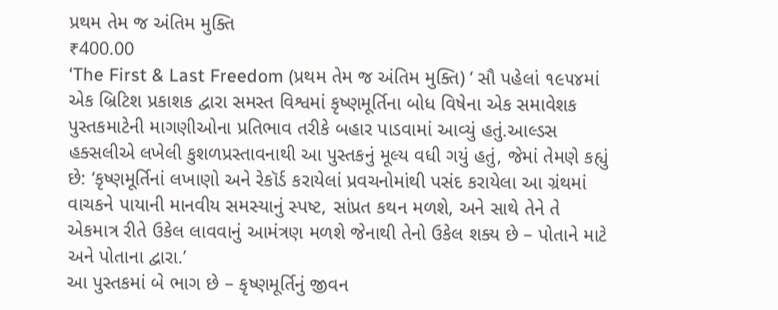પ્રથમ તેમ જ અંતિમ મુક્તિ
₹400.00
‘The First & Last Freedom (પ્રથમ તેમ જ અંતિમ મુક્તિ) ‘ સૌ પહેલાં ૧૯૫૪માં એક બ્રિટિશ પ્રકાશક દ્વારા સમસ્ત વિશ્વમાં કૃષ્ણમૂર્તિના બોધ વિષેના એક સમાવેશક પુસ્તકમાટેની માગણીઓના પ્રતિભાવ તરીકે બહાર પાડવામાં આવ્યું હતું.આલ્ડસ હક્સલીએ લખેલી કુશળપ્રસ્તાવનાથી આ પુસ્તકનું મૂલ્ય વધી ગયું હતું, જેમાં તેમણે કહ્યું છે: ‘કૃષ્ણમૂર્તિનાં લખાણો અને રેકૉર્ડ કરાયેલાં પ્રવચનોમાંથી પસંદ કરાયેલા આ ગ્રંથમાં વાચકને પાયાની માનવીય સમસ્યાનું સ્પષ્ટ, સાંપ્રત કથન મળશે, અને સાથે તેને તે એકમાત્ર રીતે ઉકેલ લાવવાનું આમંત્રણ મળશે જેનાથી તેનો ઉકેલ શક્ય છે – પોતાને માટે અને પોતાના દ્વારા.’
આ પુસ્તકમાં બે ભાગ છે – કૃષ્ણમૂર્તિનું જીવન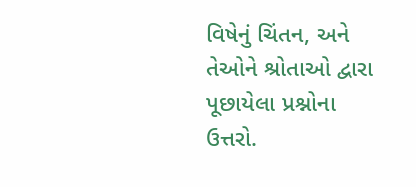વિષેનું ચિંતન, અને તેઓને શ્રોતાઓ દ્વારા પૂછાયેલા પ્રશ્નોના ઉત્તરો.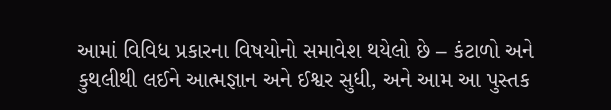આમાં વિવિધ પ્રકારના વિષયોનો સમાવેશ થયેલો છે – કંટાળો અને કુથલીથી લઈને આત્મજ્ઞાન અને ઈશ્વર સુધી, અને આમ આ પુસ્તક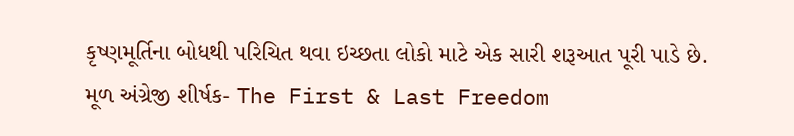કૃષ્ણમૂર્તિના બોધથી પરિચિત થવા ઇચ્છતા લોકો માટે એક સારી શરૂઆત પૂરી પાડે છે.
મૂળ અંગ્રેજી શીર્ષક- The First & Last Freedom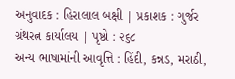અનુવાદક : હિરાલાલ બક્ષી | પ્રકાશક : ગુર્જર ગ્રંથરત્ન કાર્યાલય | પૃષ્ઠો : ૨૬૮
અન્ય ભાષામાંની આવૃત્તિ : હિંદી, કન્નડ, મરાઠી,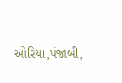ઓરિયા,પંજાબી,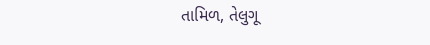તામિળ, તેલુગૂ